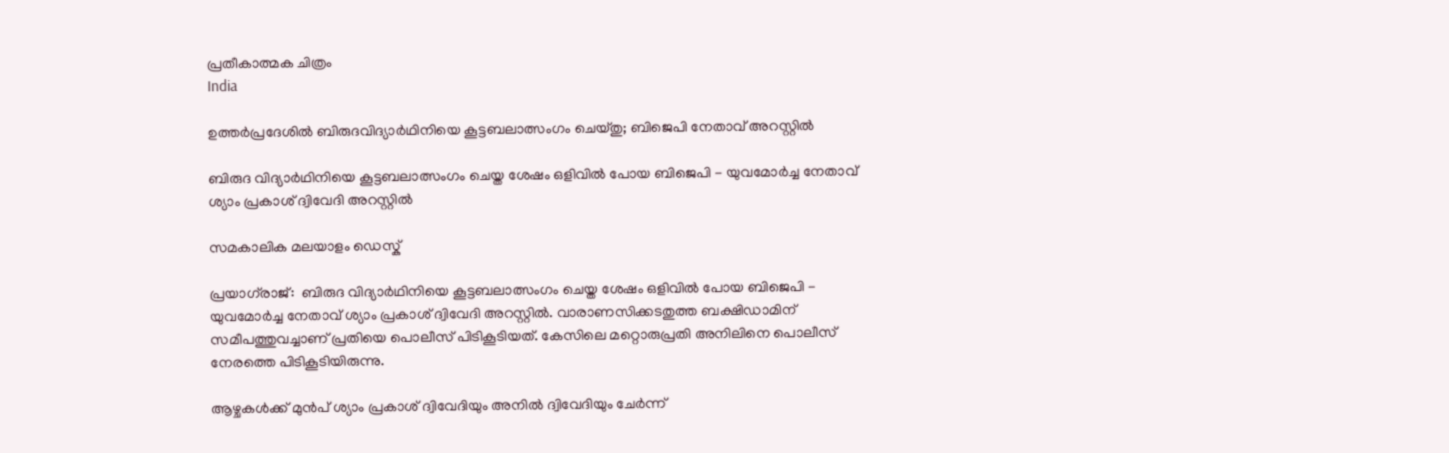പ്രതീകാത്മക ചിത്രം
India

ഉത്തര്‍പ്രദേശില്‍ ബിരുദവിദ്യാര്‍ഥിനിയെ കൂട്ടബലാത്സംഗം ചെയ്തു; ബിജെപി നേതാവ് അറസ്റ്റില്‍

ബിരുദ വിദ്യാര്‍ഥിനിയെ കൂട്ടബലാത്സംഗം ചെയ്ത ശേഷം ഒളിവില്‍ പോയ ബിജെപി - യുവമോര്‍ച്ച നേതാവ് ശ്യാം പ്രകാശ് ദ്വിവേദി അറസ്റ്റില്‍

സമകാലിക മലയാളം ഡെസ്ക്

പ്രയാഗ്‌രാജ്:  ബിരുദ വിദ്യാര്‍ഥിനിയെ കൂട്ടബലാത്സംഗം ചെയ്ത ശേഷം ഒളിവില്‍ പോയ ബിജെപി - യുവമോര്‍ച്ച നേതാവ് ശ്യാം പ്രകാശ് ദ്വിവേദി അറസ്റ്റില്‍. വാരാണസിക്കടതുത്ത ബക്ഷിഡാമിന് സമീപത്തുവച്ചാണ് പ്രതിയെ പൊലീസ് പിടികൂടിയത്. കേസിലെ മറ്റൊരുപ്രതി അനിലിനെ പൊലീസ് നേരത്തെ പിടികൂടിയിരുന്നു.

ആഴ്ചകള്‍ക്ക് മുന്‍പ് ശ്യാം പ്രകാശ് ദ്വിവേദിയും അനില്‍ ദ്വിവേദിയും ചേര്‍ന്ന്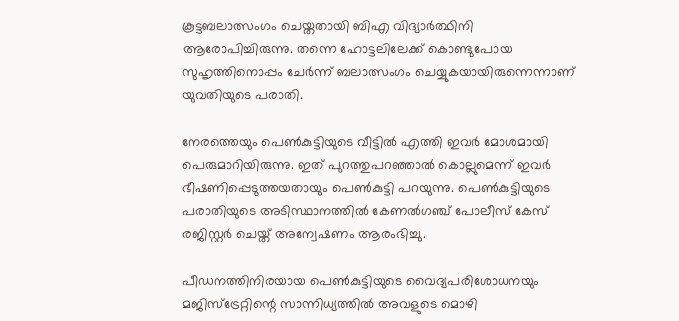കൂട്ടബലാത്സംഗം ചെയ്തതായി ബിഎ വിദ്യാര്‍ത്ഥിനി ആരോപിച്ചിരുന്നു. തന്നെ ഹോട്ടലിലേക്ക് കൊണ്ടുപോയ സുഹൃത്തിനൊപ്പം ചേര്‍ന്ന് ബലാത്സംഗം ചെയ്യുകയായിരുന്നെന്നാണ് യുവതിയുടെ പരാതി.

നേരത്തെയും പെണ്‍കുട്ടിയുടെ വീട്ടില്‍ എത്തി ഇവര്‍ മോശമായി പെരുമാറിയിരുന്നു. ഇത് പുറത്തുപറഞ്ഞാല്‍ കൊല്ലുമെന്ന് ഇവര്‍ ഭീഷണിപ്പെടുത്തയതായും പെണ്‍കുട്ടി പറയുന്നു. പെണ്‍കുട്ടിയുടെ പരാതിയുടെ അടിസ്ഥാനത്തില്‍ കേണല്‍ഗഞ്ച് പോലീസ് കേസ് രജിസ്റ്റര്‍ ചെയ്ത് അന്വേഷണം ആരംഭിച്ചു.

പീഡനത്തിനിരയായ പെണ്‍കുട്ടിയുടെ വൈദ്യപരിശോധനയും മജിസ്‌ട്രേറ്റിന്റെ സാന്നിധ്യത്തില്‍ അവളുടെ മൊഴി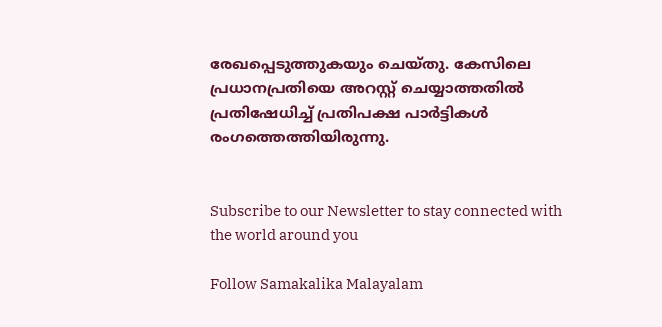രേഖപ്പെടുത്തുകയും ചെയ്തു. കേസിലെ പ്രധാനപ്രതിയെ അറസ്റ്റ് ചെയ്യാത്തതില്‍ പ്രതിഷേധിച്ച് പ്രതിപക്ഷ പാര്‍ട്ടികള്‍ രംഗത്തെത്തിയിരുന്നു.


Subscribe to our Newsletter to stay connected with the world around you

Follow Samakalika Malayalam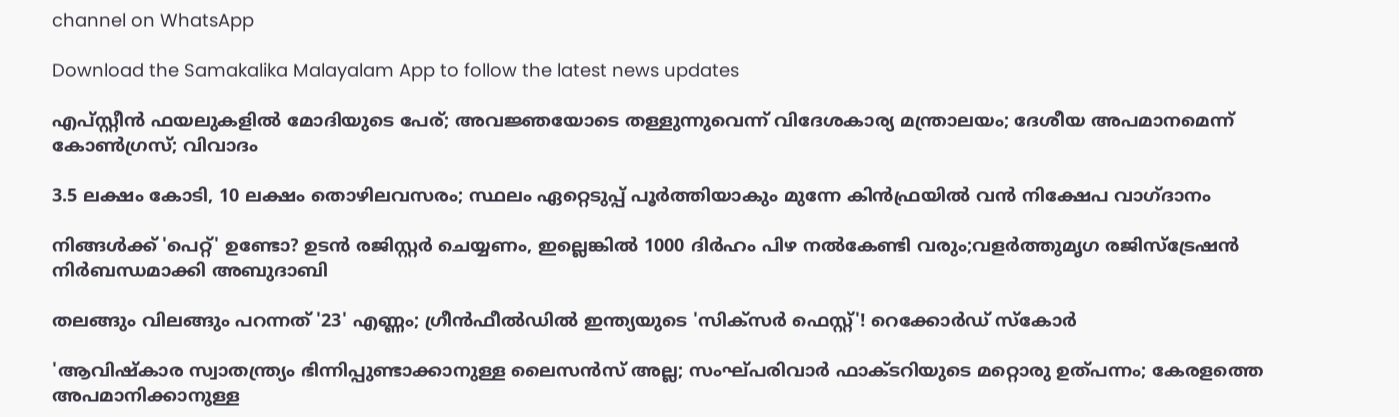channel on WhatsApp

Download the Samakalika Malayalam App to follow the latest news updates

എപ്സ്റ്റീന്‍ ഫയലുകളില്‍ മോദിയുടെ പേര്; അവജ്ഞയോടെ തള്ളുന്നുവെന്ന് വിദേശകാര്യ മന്ത്രാലയം; ദേശീയ അപമാനമെന്ന് കോണ്‍ഗ്രസ്; വിവാദം

3.5 ലക്ഷം കോടി, 10 ലക്ഷം തൊഴിലവസരം; സ്ഥലം ഏറ്റെടുപ്പ് പൂര്‍ത്തിയാകും മുന്നേ കിന്‍ഫ്രയിൽ വന്‍ നിക്ഷേപ വാഗ്ദാനം

നിങ്ങൾക്ക് 'പെറ്റ്' ഉണ്ടോ? ഉടൻ രജിസ്റ്റർ ചെയ്യണം, ഇല്ലെങ്കിൽ 1000 ദിർഹം പിഴ നൽകേണ്ടി വരും;വളർത്തുമൃഗ രജിസ്ട്രേഷൻ നിർബന്ധമാക്കി അബുദാബി

തലങ്ങും വിലങ്ങും പറന്നത് '23' എണ്ണം; ഗ്രീൻഫീൽഡിൽ ഇന്ത്യയുടെ 'സിക്സർ‌ ഫെസ്റ്റ്'! റെക്കോര്‍ഡ് സ്‌കോർ

'ആവിഷ്‌കാര സ്വാതന്ത്ര്യം ഭിന്നിപ്പുണ്ടാക്കാനുള്ള ലൈസന്‍സ് അല്ല; സംഘ്പരിവാര്‍ ഫാക്ടറിയുടെ മറ്റൊരു ഉത്പന്നം; കേരളത്തെ അപമാനിക്കാനുള്ള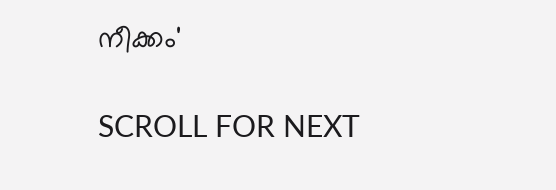നീക്കം'

SCROLL FOR NEXT